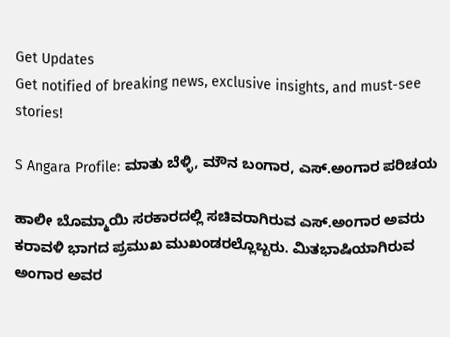Get Updates
Get notified of breaking news, exclusive insights, and must-see stories!

S Angara Profile: ಮಾತು ಬೆಳ್ಳಿ, ಮೌನ ಬಂಗಾರ, ಎಸ್.ಅಂಗಾರ ಪರಿಚಯ

ಹಾಲೀ ಬೊಮ್ಮಾಯಿ ಸರಕಾರದಲ್ಲಿ ಸಚಿವರಾಗಿರುವ ಎಸ್.ಅಂಗಾರ ಅವರು ಕರಾವಳಿ ಭಾಗದ ಪ್ರಮುಖ ಮುಖಂಡರಲ್ಲೊಬ್ಬರು. ಮಿತಭಾಷಿಯಾಗಿರುವ ಅಂಗಾರ ಅವರ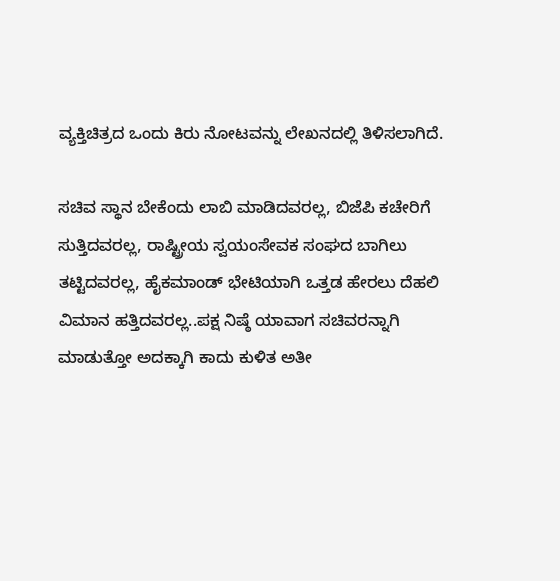ವ್ಯಕ್ತಿಚಿತ್ರದ ಒಂದು ಕಿರು ನೋಟವನ್ನು ಲೇಖನದಲ್ಲಿ ತಿಳಿಸಲಾಗಿದೆ.

ಸಚಿವ ಸ್ಥಾನ ಬೇಕೆಂದು ಲಾಬಿ ಮಾಡಿದವರಲ್ಲ, ಬಿಜೆಪಿ ಕಚೇರಿಗೆ ಸುತ್ತಿದವರಲ್ಲ, ರಾಷ್ಟ್ರೀಯ ಸ್ವಯಂಸೇವಕ ಸಂಘದ ಬಾಗಿಲು ತಟ್ಟಿದವರಲ್ಲ, ಹೈಕಮಾಂಡ್ ಭೇಟಿಯಾಗಿ ಒತ್ತಡ ಹೇರಲು ದೆಹಲಿ ವಿಮಾನ ಹತ್ತಿದವರಲ್ಲ..ಪಕ್ಷ ನಿಷ್ಠೆ ಯಾವಾಗ ಸಚಿವರನ್ನಾಗಿ ಮಾಡುತ್ತೋ ಅದಕ್ಕಾಗಿ ಕಾದು ಕುಳಿತ ಅತೀ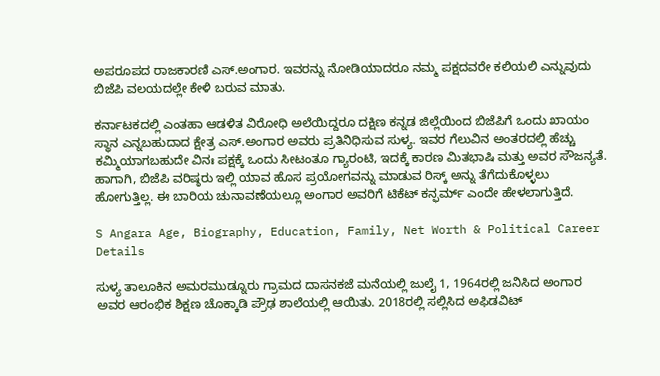ಅಪರೂಪದ ರಾಜಕಾರಣಿ ಎಸ್.ಅಂಗಾರ. ಇವರನ್ನು ನೋಡಿಯಾದರೂ ನಮ್ಮ ಪಕ್ಷದವರೇ ಕಲಿಯಲಿ ಎನ್ನುವುದು ಬಿಜೆಪಿ ವಲಯದಲ್ಲೇ ಕೇಳಿ ಬರುವ ಮಾತು.

ಕರ್ನಾಟಕದಲ್ಲಿ ಎಂತಹಾ ಆಡಳಿತ ವಿರೋಧಿ ಅಲೆಯಿದ್ದರೂ ದಕ್ಷಿಣ ಕನ್ನಡ ಜಿಲ್ಲೆಯಿಂದ ಬಿಜೆಪಿಗೆ ಒಂದು ಖಾಯಂ ಸ್ಥಾನ ಎನ್ನಬಹುದಾದ ಕ್ಷೇತ್ರ ಎಸ್.ಅಂಗಾರ ಅವರು ಪ್ರತಿನಿಧಿಸುವ ಸುಳ್ಯ. ಇವರ ಗೆಲುವಿನ ಅಂತರದಲ್ಲಿ ಹೆಚ್ಚು ಕಮ್ಮಿಯಾಗಬಹುದೇ ವಿನಃ ಪಕ್ಷಕ್ಕೆ ಒಂದು ಸೀಟಂತೂ ಗ್ಯಾರಂಟಿ, ಇದಕ್ಕೆ ಕಾರಣ ಮಿತಭಾಷಿ ಮತ್ತು ಅವರ ಸೌಜನ್ಯತೆ. ಹಾಗಾಗಿ, ಬಿಜೆಪಿ ವರಿಷ್ಠರು ಇಲ್ಲಿ ಯಾವ ಹೊಸ ಪ್ರಯೋಗವನ್ನು ಮಾಡುವ ರಿಸ್ಕ್ ಅನ್ನು ತೆಗೆದುಕೊಳ್ಳಲು ಹೋಗುತ್ತಿಲ್ಲ. ಈ ಬಾರಿಯ ಚುನಾವಣೆಯಲ್ಲೂ ಅಂಗಾರ ಅವರಿಗೆ ಟಿಕೆಟ್ ಕನ್ಫರ್ಮ್ ಎಂದೇ ಹೇಳಲಾಗುತ್ತಿದೆ.

S Angara Age, Biography, Education, Family, Net Worth & Political Career Details

ಸುಳ್ಯ ತಾಲೂಕಿನ ಅಮರಮುಡ್ನೂರು ಗ್ರಾಮದ ದಾಸನಕಜೆ ಮನೆಯಲ್ಲಿ ಜುಲೈ 1, 1964ರಲ್ಲಿ ಜನಿಸಿದ ಅಂಗಾರ ಅವರ ಆರಂಭಿಕ ಶಿಕ್ಷಣ ಚೊಕ್ಕಾಡಿ ಪ್ರೌಢ ಶಾಲೆಯಲ್ಲಿ ಆಯಿತು. 2018ರಲ್ಲಿ ಸಲ್ಲಿಸಿದ ಅಫಿಡವಿಟ್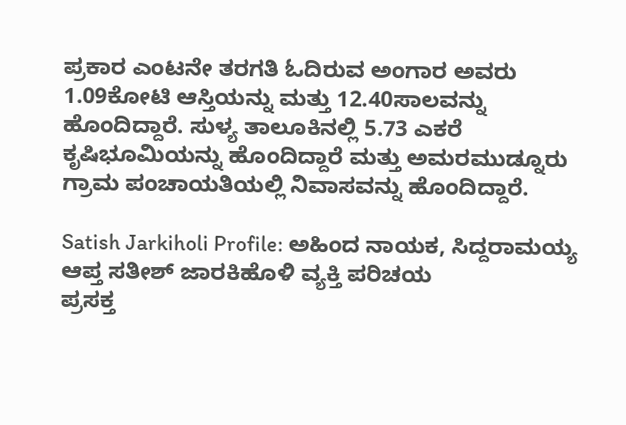ಪ್ರಕಾರ ಎಂಟನೇ ತರಗತಿ ಓದಿರುವ ಅಂಗಾರ ಅವರು 1.09ಕೋಟಿ ಆಸ್ತಿಯನ್ನು ಮತ್ತು 12.40ಸಾಲವನ್ನು ಹೊಂದಿದ್ದಾರೆ. ಸುಳ್ಯ ತಾಲೂಕಿನಲ್ಲಿ 5.73 ಎಕರೆ ಕೃಷಿಭೂಮಿಯನ್ನು ಹೊಂದಿದ್ದಾರೆ ಮತ್ತು ಅಮರಮುಡ್ನೂರು ಗ್ರಾಮ ಪಂಚಾಯತಿಯಲ್ಲಿ ನಿವಾಸವನ್ನು ಹೊಂದಿದ್ದಾರೆ.

Satish Jarkiholi Profile: ಅಹಿಂದ ನಾಯಕ, ಸಿದ್ದರಾಮಯ್ಯ ಆಪ್ತ ಸತೀಶ್‌ ಜಾರಕಿಹೊಳಿ ವ್ಯಕ್ತಿ ಪರಿಚಯ
ಪ್ರಸಕ್ತ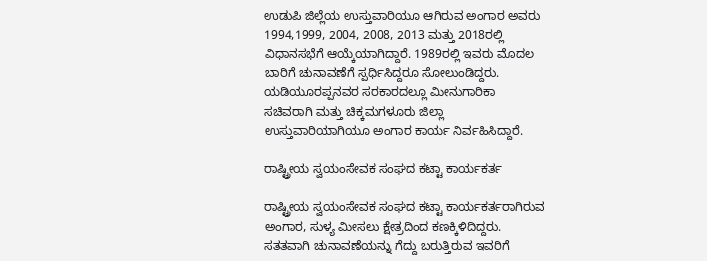ಉಡುಪಿ ಜಿಲ್ಲೆಯ ಉಸ್ತುವಾರಿಯೂ ಆಗಿರುವ ಅಂಗಾರ ಅವರು 1994,1999, 2004, 2008, 2013 ಮತ್ತು 2018ರಲ್ಲಿ ವಿಧಾನಸಭೆಗೆ ಆಯ್ಕೆಯಾಗಿದ್ದಾರೆ. 1989ರಲ್ಲಿ ಇವರು ಮೊದಲ ಬಾರಿಗೆ ಚುನಾವಣೆಗೆ ಸ್ಪರ್ಧಿಸಿದ್ದರೂ ಸೋಲುಂಡಿದ್ದರು. ಯಡಿಯೂರಪ್ಪನವರ ಸರಕಾರದಲ್ಲೂ ಮೀನುಗಾರಿಕಾ ಸಚಿವರಾಗಿ ಮತ್ತು ಚಿಕ್ಕಮಗಳೂರು ಜಿಲ್ಲಾ ಉಸ್ತುವಾರಿಯಾಗಿಯೂ ಅಂಗಾರ ಕಾರ್ಯ ನಿರ್ವಹಿಸಿದ್ದಾರೆ.

ರಾಷ್ಟ್ರೀಯ ಸ್ವಯಂಸೇವಕ ಸಂಘದ ಕಟ್ಟಾ ಕಾರ್ಯಕರ್ತ

ರಾಷ್ಟ್ರೀಯ ಸ್ವಯಂಸೇವಕ ಸಂಘದ ಕಟ್ಟಾ ಕಾರ್ಯಕರ್ತರಾಗಿರುವ ಅಂಗಾರ, ಸುಳ್ಯ ಮೀಸಲು ಕ್ಷೇತ್ರದಿಂದ ಕಣಕ್ಕಿಳಿದಿದ್ದರು. ಸತತವಾಗಿ ಚುನಾವಣೆಯನ್ನು ಗೆದ್ದು ಬರುತ್ತಿರುವ ಇವರಿಗೆ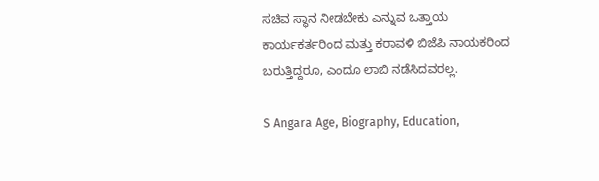ಸಚಿವ ಸ್ಥಾನ ನೀಡಬೇಕು ಎನ್ನುವ ಒತ್ತಾಯ ಕಾರ್ಯಕರ್ತರಿಂದ ಮತ್ತು ಕರಾವಳಿ ಬಿಜೆಪಿ ನಾಯಕರಿಂದ ಬರುತ್ತಿದ್ದರೂ, ಎಂದೂ ಲಾಬಿ ನಡೆಸಿದವರಲ್ಲ.

S Angara Age, Biography, Education,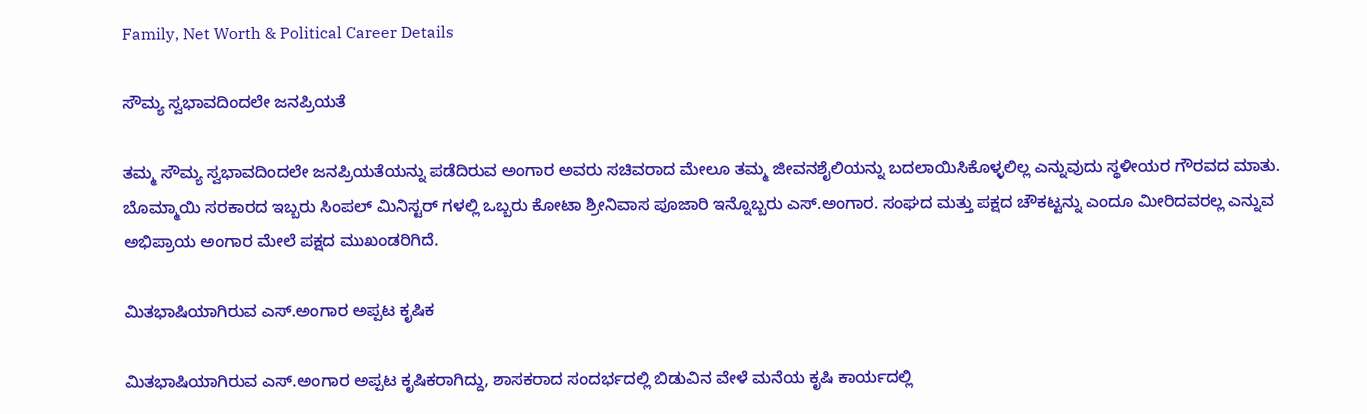Family, Net Worth & Political Career Details

ಸೌಮ್ಯ ಸ್ವಭಾವದಿಂದಲೇ ಜನಪ್ರಿಯತೆ

ತಮ್ಮ ಸೌಮ್ಯ ಸ್ವಭಾವದಿಂದಲೇ ಜನಪ್ರಿಯತೆಯನ್ನು ಪಡೆದಿರುವ ಅಂಗಾರ ಅವರು ಸಚಿವರಾದ ಮೇಲೂ ತಮ್ಮ ಜೀವನಶೈಲಿಯನ್ನು ಬದಲಾಯಿಸಿಕೊಳ್ಳಲಿಲ್ಲ ಎನ್ನುವುದು ಸ್ಥಳೀಯರ ಗೌರವದ ಮಾತು. ಬೊಮ್ಮಾಯಿ ಸರಕಾರದ ಇಬ್ಬರು ಸಿಂಪಲ್ ಮಿನಿಸ್ಟರ್ ಗಳಲ್ಲಿ ಒಬ್ಬರು ಕೋಟಾ ಶ್ರೀನಿವಾಸ ಪೂಜಾರಿ ಇನ್ನೊಬ್ಬರು ಎಸ್.ಅಂಗಾರ. ಸಂಘದ ಮತ್ತು ಪಕ್ಷದ ಚೌಕಟ್ಟನ್ನು ಎಂದೂ ಮೀರಿದವರಲ್ಲ ಎನ್ನುವ ಅಭಿಪ್ರಾಯ ಅಂಗಾರ ಮೇಲೆ ಪಕ್ಷದ ಮುಖಂಡರಿಗಿದೆ.

ಮಿತಭಾಷಿಯಾಗಿರುವ ಎಸ್.ಅಂಗಾರ ಅಪ್ಪಟ ಕೃಷಿಕ

ಮಿತಭಾಷಿಯಾಗಿರುವ ಎಸ್.ಅಂಗಾರ ಅಪ್ಪಟ ಕೃಷಿಕರಾಗಿದ್ದು, ಶಾಸಕರಾದ ಸಂದರ್ಭದಲ್ಲಿ ಬಿಡುವಿನ ವೇಳೆ ಮನೆಯ ಕೃಷಿ ಕಾರ್ಯದಲ್ಲಿ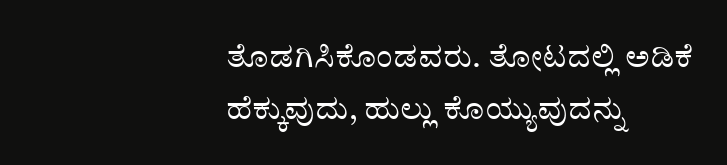ತೊಡಗಿಸಿಕೊಂಡವರು. ತೋಟದಲ್ಲಿ ಅಡಿಕೆ ಹೆಕ್ಕುವುದು, ಹುಲ್ಲು ಕೊಯ್ಯುವುದನ್ನು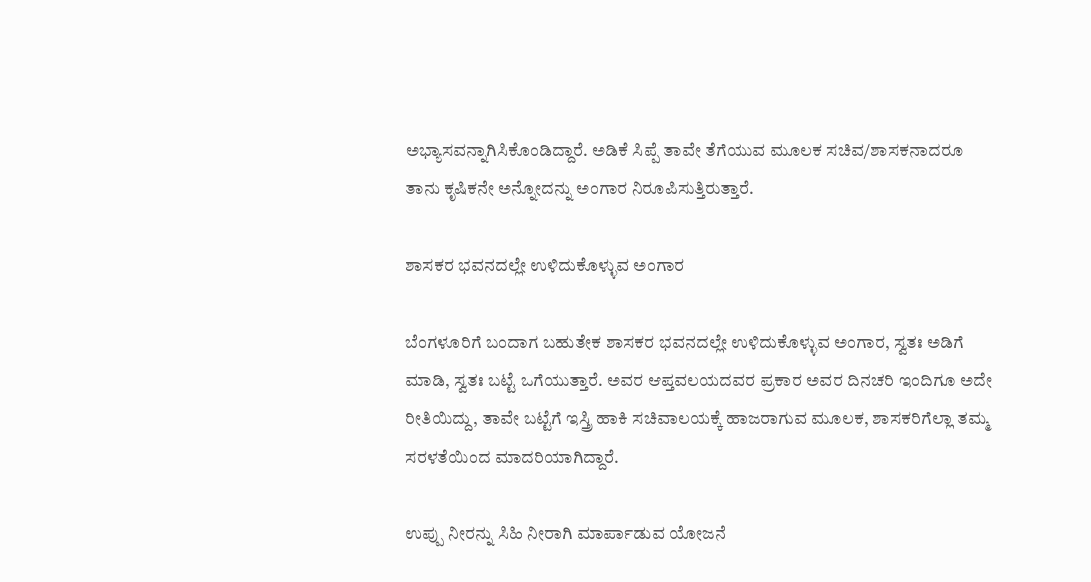ಅಭ್ಯಾಸವನ್ನಾಗಿಸಿಕೊಂಡಿದ್ದಾರೆ. ಅಡಿಕೆ ಸಿಪ್ಪೆ ತಾವೇ ತೆಗೆಯುವ ಮೂಲಕ ಸಚಿವ/ಶಾಸಕನಾದರೂ ತಾನು ಕೃಷಿಕನೇ ಅನ್ನೋದನ್ನು ಅಂಗಾರ ನಿರೂಪಿಸುತ್ತಿರುತ್ತಾರೆ.

ಶಾಸಕರ ಭವನದಲ್ಲೇ ಉಳಿದುಕೊಳ್ಳುವ ಅಂಗಾರ

ಬೆಂಗಳೂರಿಗೆ ಬಂದಾಗ ಬಹುತೇಕ ಶಾಸಕರ ಭವನದಲ್ಲೇ ಉಳಿದುಕೊಳ್ಳುವ ಅಂಗಾರ, ಸ್ವತಃ ಅಡಿಗೆ ಮಾಡಿ, ಸ್ವತಃ ಬಟ್ಟೆ ಒಗೆಯುತ್ತಾರೆ. ಅವರ ಆಪ್ತವಲಯದವರ ಪ್ರಕಾರ ಅವರ ದಿನಚರಿ ಇಂದಿಗೂ ಅದೇ ರೀತಿಯಿದ್ದು, ತಾವೇ ಬಟ್ಟೆಗೆ ಇಸ್ತ್ರಿ ಹಾಕಿ ಸಚಿವಾಲಯಕ್ಕೆ ಹಾಜರಾಗುವ ಮೂಲಕ, ಶಾಸಕರಿಗೆಲ್ಲಾ ತಮ್ಮ ಸರಳತೆಯಿಂದ ಮಾದರಿಯಾಗಿದ್ದಾರೆ.

ಉಪ್ಪು ನೀರನ್ನು ಸಿಹಿ ನೀರಾಗಿ ಮಾರ್ಪಾಡುವ ಯೋಜನೆ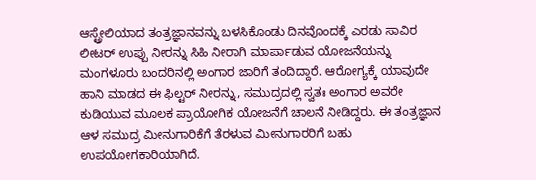ಆಸ್ಟ್ರೇಲಿಯಾದ ತಂತ್ರಜ್ಞಾನವನ್ನು ಬಳಸಿಕೊಂಡು ದಿನವೊಂದಕ್ಕೆ ಎರಡು ಸಾವಿರ ಲೀಟರ್ ಉಪ್ಪು ನೀರನ್ನು ಸಿಹಿ ನೀರಾಗಿ ಮಾರ್ಪಾಡುವ ಯೋಜನೆಯನ್ನು ಮಂಗಳೂರು ಬಂದರಿನಲ್ಲಿ ಅಂಗಾರ ಜಾರಿಗೆ ತಂದಿದ್ದಾರೆ. ಆರೋಗ್ಯಕ್ಕೆ ಯಾವುದೇ ಹಾನಿ ಮಾಡದ ಈ ಫಿಲ್ಟರ್ ನೀರನ್ನು, ಸಮುದ್ರದಲ್ಲಿ ಸ್ವತಃ ಅಂಗಾರ ಅವರೇ ಕುಡಿಯುವ ಮೂಲಕ ಪ್ರಾಯೋಗಿಕ ಯೋಜನೆಗೆ ಚಾಲನೆ ನೀಡಿದ್ದರು. ಈ ತಂತ್ರಜ್ಞಾನ ಆಳ ಸಮುದ್ರ ಮೀನುಗಾರಿಕೆಗೆ ತೆರಳುವ ಮೀನುಗಾರರಿಗೆ ಬಹು ಉಪಯೋಗಕಾರಿಯಾಗಿದೆ.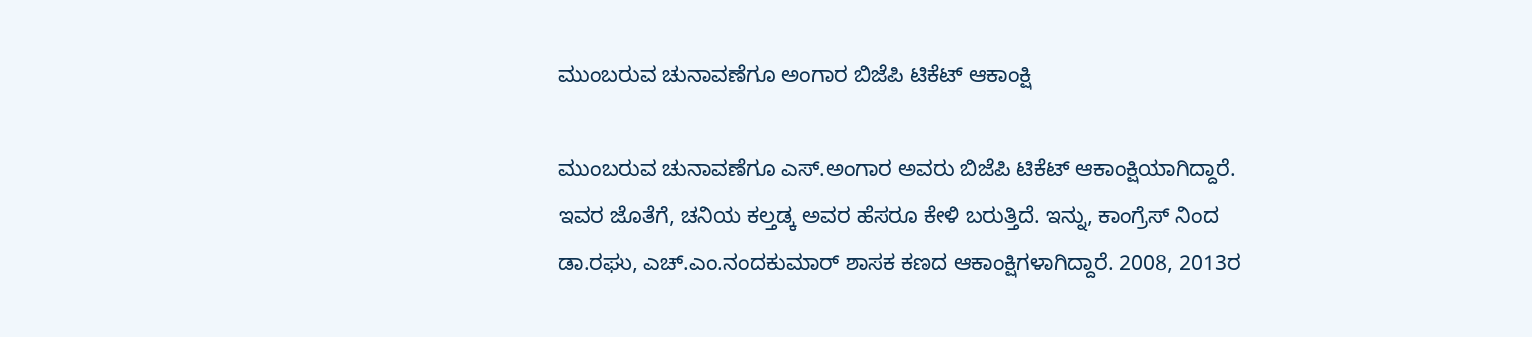ಮುಂಬರುವ ಚುನಾವಣೆಗೂ ಅಂಗಾರ ಬಿಜೆಪಿ ಟಿಕೆಟ್ ಆಕಾಂಕ್ಷಿ

ಮುಂಬರುವ ಚುನಾವಣೆಗೂ ಎಸ್.ಅಂಗಾರ ಅವರು ಬಿಜೆಪಿ ಟಿಕೆಟ್ ಆಕಾಂಕ್ಷಿಯಾಗಿದ್ದಾರೆ. ಇವರ ಜೊತೆಗೆ, ಚನಿಯ ಕಲ್ತಡ್ಕ ಅವರ ಹೆಸರೂ ಕೇಳಿ ಬರುತ್ತಿದೆ. ಇನ್ನು, ಕಾಂಗ್ರೆಸ್ ನಿಂದ ಡಾ.ರಘು, ಎಚ್.ಎಂ.ನಂದಕುಮಾರ್ ಶಾಸಕ ಕಣದ ಆಕಾಂಕ್ಷಿಗಳಾಗಿದ್ದಾರೆ. 2008, 2013ರ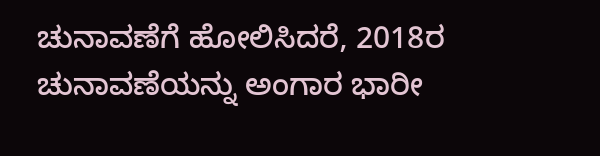ಚುನಾವಣೆಗೆ ಹೋಲಿಸಿದರೆ, 2018ರ ಚುನಾವಣೆಯನ್ನು ಅಂಗಾರ ಭಾರೀ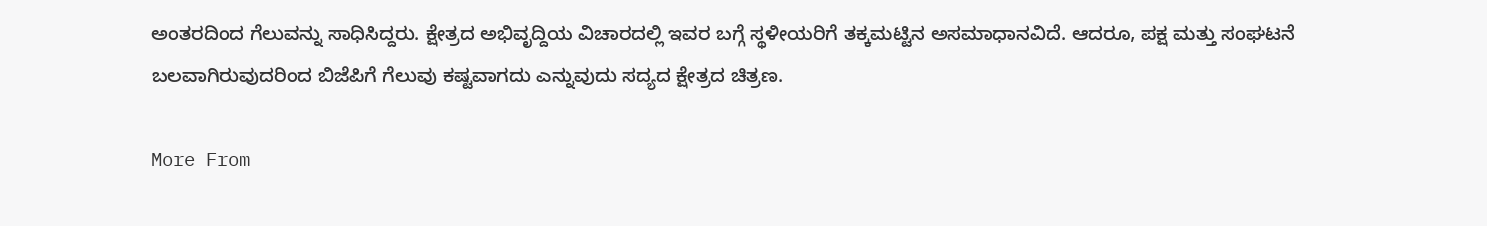ಅಂತರದಿಂದ ಗೆಲುವನ್ನು ಸಾಧಿಸಿದ್ದರು. ಕ್ಷೇತ್ರದ ಅಭಿವೃದ್ದಿಯ ವಿಚಾರದಲ್ಲಿ ಇವರ ಬಗ್ಗೆ ಸ್ಥಳೀಯರಿಗೆ ತಕ್ಕಮಟ್ಟಿನ ಅಸಮಾಧಾನವಿದೆ. ಆದರೂ, ಪಕ್ಷ ಮತ್ತು ಸಂಘಟನೆ ಬಲವಾಗಿರುವುದರಿಂದ ಬಿಜೆಪಿಗೆ ಗೆಲುವು ಕಷ್ಟವಾಗದು ಎನ್ನುವುದು ಸದ್ಯದ ಕ್ಷೇತ್ರದ ಚಿತ್ರಣ.

More From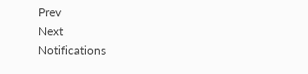Prev
Next
Notifications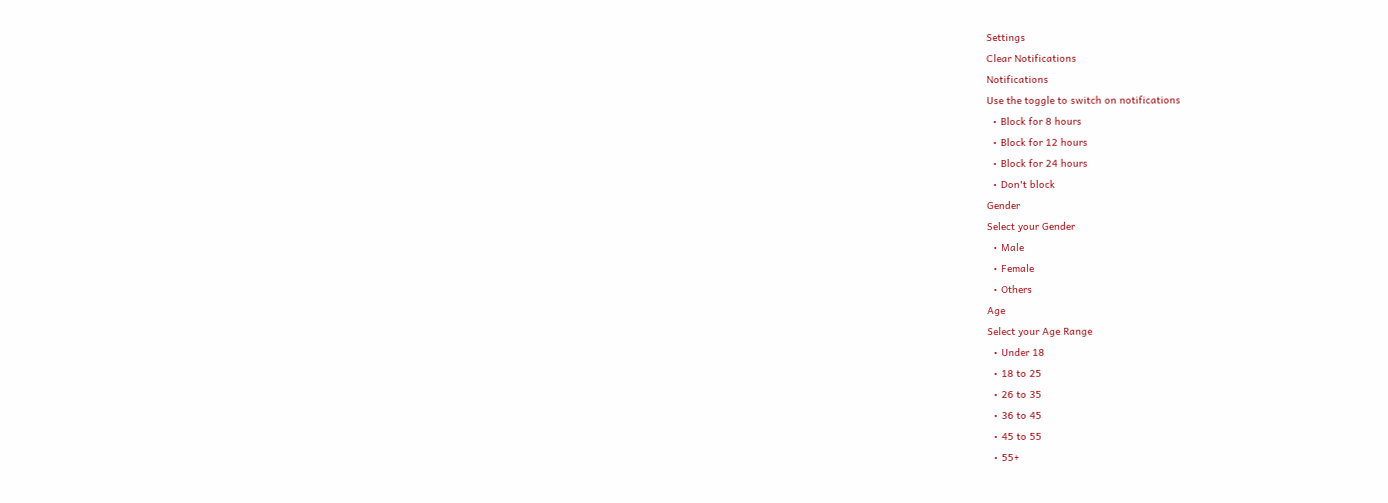Settings
Clear Notifications
Notifications
Use the toggle to switch on notifications
  • Block for 8 hours
  • Block for 12 hours
  • Block for 24 hours
  • Don't block
Gender
Select your Gender
  • Male
  • Female
  • Others
Age
Select your Age Range
  • Under 18
  • 18 to 25
  • 26 to 35
  • 36 to 45
  • 45 to 55
  • 55+